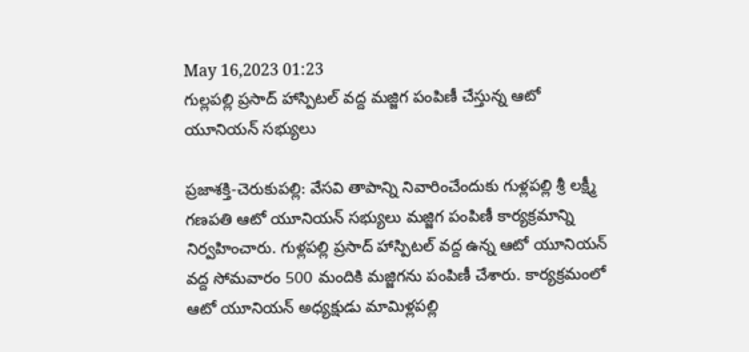May 16,2023 01:23
గుల్లపల్లి ప్రసాద్‌ హాస్పిటల్‌ వద్ద మజ్జిగ పంపిణీ చేస్తున్న ఆటో యూనియన్‌ సభ్యులు

ప్రజాశక్తి-చెరుకుపల్లి: వేసవి తాపాన్ని నివారించేందుకు గుళ్లపల్లి శ్రీ లక్ష్మీ గణపతి ఆటో యూనియన్‌ సభ్యులు మజ్జిగ పంపిణీ కార్యక్రమాన్ని నిర్వహించారు. గుళ్లపల్లి ప్రసాద్‌ హాస్పిటల్‌ వద్ద ఉన్న ఆటో యూనియన్‌ వద్ద సోమవారం 500 మందికి మజ్జిగను పంపిణీ చేశారు. కార్యక్రమంలో ఆటో యూనియన్‌ అధ్యక్షుడు మామిళ్లపల్లి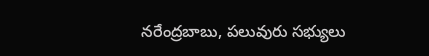నరేంద్రబాబు, పలువురు సభ్యులు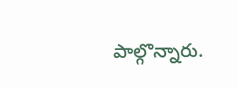పాల్గొన్నారు.